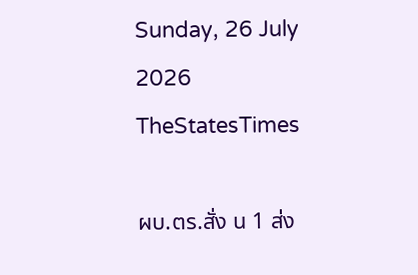Sunday, 26 July 2026
TheStatesTimes

ผบ.ตร.สั่ง น 1 ส่ง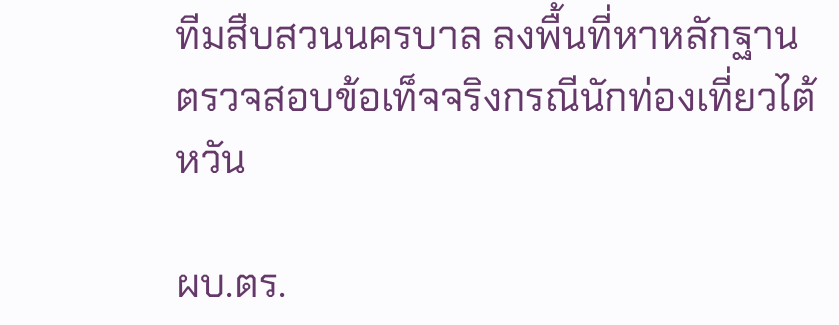ทีมสืบสวนนครบาล ลงพื้นที่หาหลักฐาน ตรวจสอบข้อเท็จจริงกรณีนักท่องเที่ยวไต้หวัน

ผบ.ตร.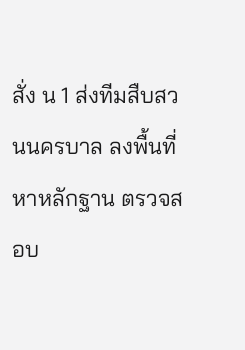สั่ง น 1 ส่งทีมสืบสวนนครบาล ลงพื้นที่หาหลักฐาน ตรวจสอบ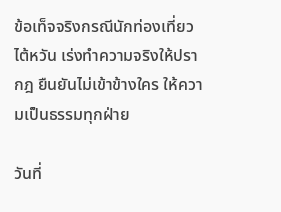ข้อเท็จจริงกรณีนักท่องเที่ยวไต้หวัน เร่งทำความจริงให้ปรากฎ ยืนยันไม่เข้าข้างใคร ให้ความเป็นธรรมทุกฝ่าย

วันที่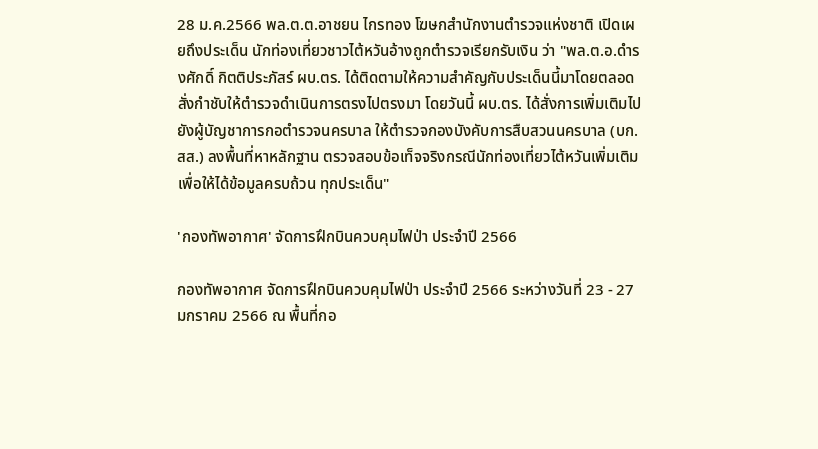28 ม.ค.2566 พล.ต.ต.อาชยน ไกรทอง โฆษกสำนักงานตำรวจแห่งชาติ เปิดเผยถึงประเด็น นักท่องเที่ยวชาวไต้หวันอ้างถูกตำรวจเรียกรับเงิน ว่า "พล.ต.อ.ดำรงศักดิ์ กิตติประภัสร์ ผบ.ตร. ได้ติดตามให้ความสำคัญกับประเด็นนี้มาโดยตลอด สั่งกำชับให้ตำรวจดำเนินการตรงไปตรงมา โดยวันนี้ ผบ.ตร. ได้สั่งการเพิ่มเติมไปยังผู้บัญชาการกอตำรวจนครบาล ให้ตำรวจกองบังคับการสืบสวนนครบาล (บก.สส.) ลงพื้นที่หาหลักฐาน ตรวจสอบข้อเท็จจริงกรณีนักท่องเที่ยวไต้หวันเพิ่มเติม เพื่อให้ได้ข้อมูลครบถ้วน ทุกประเด็น"

'กองทัพอากาศ' จัดการฝึกบินควบคุมไฟป่า ประจำปี 2566

กองทัพอากาศ จัดการฝึกบินควบคุมไฟป่า ประจำปี 2566 ระหว่างวันที่ 23 - 27 มกราคม 2566 ณ พื้นที่กอ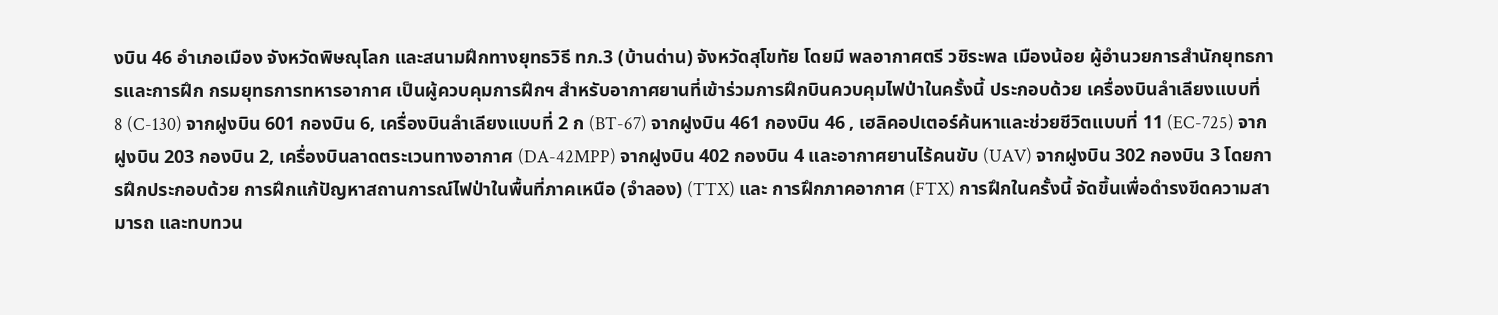งบิน 46 อำเภอเมือง จังหวัดพิษณุโลก และสนามฝึกทางยุทธวิธี ทภ.3 (บ้านด่าน) จังหวัดสุโขทัย โดยมี พลอากาศตรี วชิระพล เมืองน้อย ผู้อำนวยการสำนักยุทธการและการฝึก กรมยุทธการทหารอากาศ เป็นผู้ควบคุมการฝึกฯ สำหรับอากาศยานที่เข้าร่วมการฝึกบินควบคุมไฟป่าในครั้งนี้ ประกอบด้วย เครื่องบินลำเลียงแบบที่ 8 (C-130) จากฝูงบิน 601 กองบิน 6, เครื่องบินลำเลียงแบบที่ 2 ก (BT-67) จากฝูงบิน 461 กองบิน 46 , เฮลิคอปเตอร์ค้นหาและช่วยชีวิตแบบที่ 11 (EC-725) จากฝูงบิน 203 กองบิน 2, เครื่องบินลาดตระเวนทางอากาศ (DA-42MPP) จากฝูงบิน 402 กองบิน 4 และอากาศยานไร้คนขับ (UAV) จากฝูงบิน 302 กองบิน 3 โดยการฝึกประกอบด้วย การฝึกแก้ปัญหาสถานการณ์ไฟป่าในพื้นที่ภาคเหนือ (จำลอง) (TTX) และ การฝึกภาคอากาศ (FTX) การฝึกในครั้งนี้ จัดขึ้นเพื่อดำรงขีดความสามารถ และทบทวน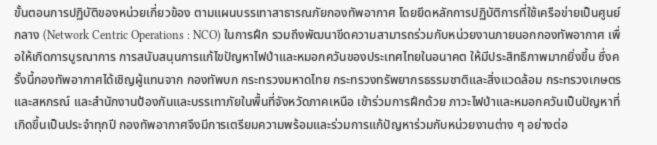ขั้นตอนการปฏิบัติของหน่วยเกี่ยวข้อง ตามแผนบรรเทาสาธารณภัยกองทัพอากาศ โดยยึดหลักการปฏิบัติการที่ใช้เครือข่ายเป็นศูนย์กลาง (Network Centric Operations : NCO) ในการฝึก รวมถึงพัฒนาขีดความสามารถร่วมกับหน่วยงานภายนอกกองทัพอากาศ เพื่อให้เกิดการบูรณาการ การสนับสนุนการแก้ไขปัญหาไฟป่าและหมอกควันของประเทศไทยในอนาคต ให้มีประสิทธิภาพมากยิ่งขึ้น ซึ่งครั้งนี้กองทัพอากาศได้เชิญผู้แทนจาก กองทัพบก กระทรวงมหาดไทย กระทรวงทรัพยากรธรรมชาติและสิ่งแวดล้อม กระทรวงเกษตรและสหกรณ์ และสำนักงานป้องกันและบรรเทาภัยในพื้นที่จังหวัดภาคเหนือ เข้าร่วมการฝึกด้วย ภาวะไฟป่าและหมอกควันเป็นปัญหาที่เกิดขึ้นเป็นประจำทุกปี กองทัพอากาศจึงมีการเตรียมความพร้อมและร่วมการแก้ปัญหาร่วมกับหน่วยงานต่าง ๆ อย่างต่อ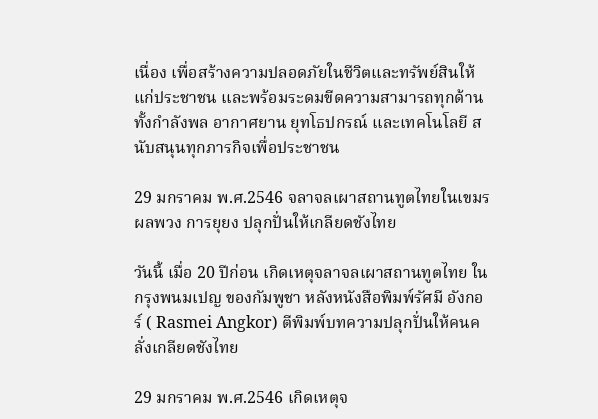เนื่อง เพื่อสร้างความปลอดภัยในชีวิตและทรัพย์สินให้แก่ประชาชน และพร้อมระดมขีดความสามารถทุกด้าน ทั้งกำลังพล อากาศยาน ยุทโธปกรณ์ และเทคโนโลยี สนับสนุนทุกภารกิจเพื่อประชาชน

29 มกราคม พ.ศ.2546 จลาจลเผาสถานทูตไทยในเขมร ผลพวง การยุยง ปลุกปั่นให้เกลียดชังไทย

วันนี้ เมื่อ 20 ปีก่อน เกิดเหตุจลาจลเผาสถานทูตไทย ในกรุงพนมเปญ ของกัมพูชา หลังหนังสือพิมพ์รัศมี อังกอร์ ( Rasmei Angkor) ตีพิมพ์บทความปลุกปั่นให้คนคลั่งเกลียดชังไทย

29 มกราคม พ.ศ.2546 เกิดเหตุจ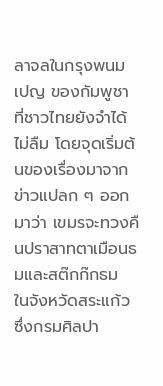ลาจลในกรุงพนมเปญ ของกัมพูชา ที่ชาวไทยยังจำได้ไม่ลืม โดยจุดเริ่มต้นของเรื่องมาจากข่าวแปลก ๆ ออกมาว่า เขมรจะทวงคืนปราสาทตาเมือนธมและสต๊กก๊กธม ในจังหวัดสระแก้ว ซึ่งกรมศิลปา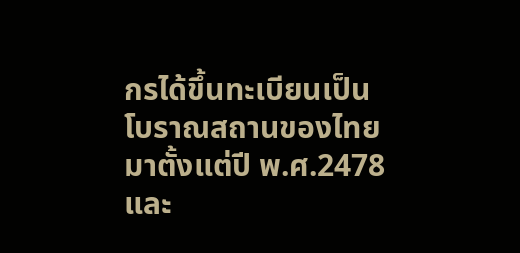กรได้ขึ้นทะเบียนเป็นโบราณสถานของไทยมาตั้งแต่ปี พ.ศ.2478 และ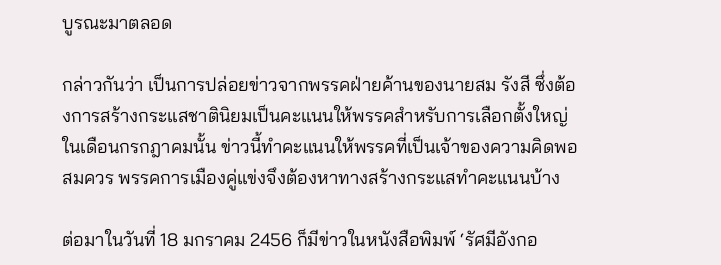บูรณะมาตลอด

กล่าวกันว่า เป็นการปล่อยข่าวจากพรรคฝ่ายค้านของนายสม รังสี ซึ่งต้องการสร้างกระแสชาตินิยมเป็นคะแนนให้พรรคสำหรับการเลือกตั้งใหญ่ในเดือนกรกฎาคมนั้น ข่าวนี้ทำคะแนนให้พรรคที่เป็นเจ้าของความคิดพอสมควร พรรคการเมืองคู่แข่งจึงต้องหาทางสร้างกระแสทำคะแนนบ้าง

ต่อมาในวันที่ 18 มกราคม 2456 ก็มีข่าวในหนังสือพิมพ์ ‘รัศมีอังกอ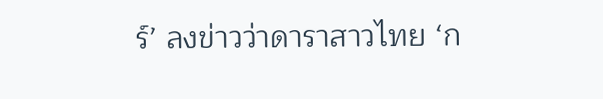ร์’ ลงข่าวว่าดาราสาวไทย ‘ก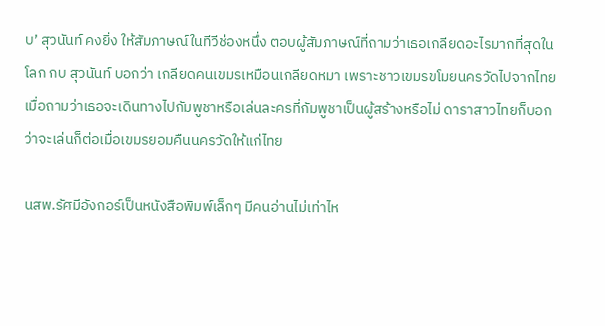บ’ สุวนันท์ คงยิ่ง ให้สัมภาษณ์ในทีวีช่องหนึ่ง ตอบผู้สัมภาษณ์ที่ถามว่าเธอเกลียดอะไรมากที่สุดในโลก กบ สุวนันท์ บอกว่า เกลียดคนเขมรเหมือนเกลียดหมา เพราะชาวเขมรขโมยนครวัดไปจากไทย เมื่อถามว่าเธอจะเดินทางไปกัมพูชาหรือเล่นละครที่กัมพูชาเป็นผู้สร้างหรือไม่ ดาราสาวไทยก็บอกว่าจะเล่นก็ต่อเมื่อเขมรยอมคืนนครวัดให้แก่ไทย

นสพ.รัศมีอังกอร์เป็นหนังสือพิมพ์เล็กๆ มีคนอ่านไม่เท่าไห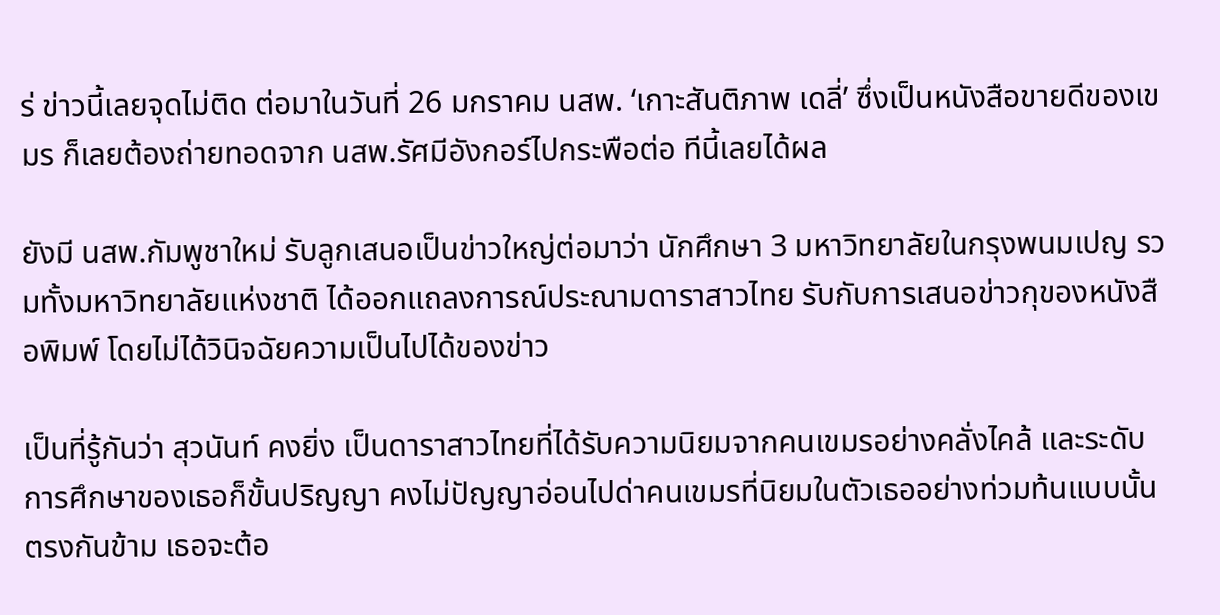ร่ ข่าวนี้เลยจุดไม่ติด ต่อมาในวันที่ 26 มกราคม นสพ. ‘เกาะสันติภาพ เดลี่’ ซึ่งเป็นหนังสือขายดีของเขมร ก็เลยต้องถ่ายทอดจาก นสพ.รัศมีอังกอร์ไปกระพือต่อ ทีนี้เลยได้ผล

ยังมี นสพ.กัมพูชาใหม่ รับลูกเสนอเป็นข่าวใหญ่ต่อมาว่า นักศึกษา 3 มหาวิทยาลัยในกรุงพนมเปญ รวมทั้งมหาวิทยาลัยแห่งชาติ ได้ออกแถลงการณ์ประณามดาราสาวไทย รับกับการเสนอข่าวกุของหนังสือพิมพ์ โดยไม่ได้วินิจฉัยความเป็นไปได้ของข่าว

เป็นที่รู้กันว่า สุวนันท์ คงยิ่ง เป็นดาราสาวไทยที่ได้รับความนิยมจากคนเขมรอย่างคลั่งไคล้ และระดับการศึกษาของเธอก็ขั้นปริญญา คงไม่ปัญญาอ่อนไปด่าคนเขมรที่นิยมในตัวเธออย่างท่วมท้นแบบนั้น ตรงกันข้าม เธอจะต้อ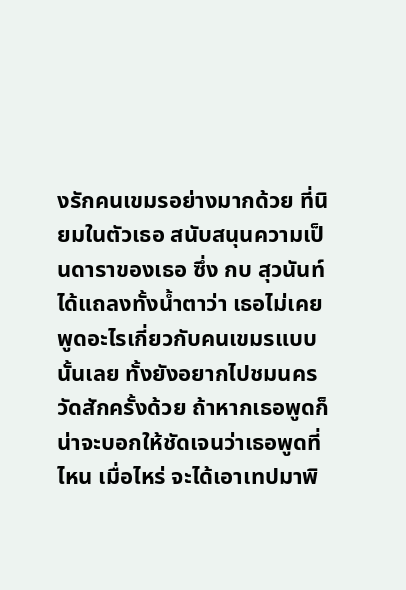งรักคนเขมรอย่างมากด้วย ที่นิยมในตัวเธอ สนับสนุนความเป็นดาราของเธอ ซึ่ง กบ สุวนันท์ ได้แถลงทั้งน้ำตาว่า เธอไม่เคยพูดอะไรเกี่ยวกับคนเขมรแบบนั้นเลย ทั้งยังอยากไปชมนครวัดสักครั้งด้วย ถ้าหากเธอพูดก็น่าจะบอกให้ชัดเจนว่าเธอพูดที่ไหน เมื่อไหร่ จะได้เอาเทปมาพิ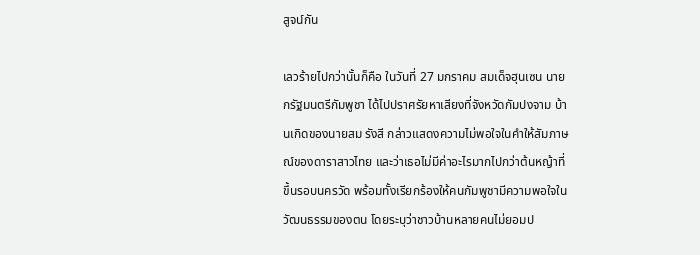สูจน์กัน

เลวร้ายไปกว่านั้นก็คือ ในวันที่ 27 มกราคม สมเด็จฮุนเซน นายกรัฐมนตรีกัมพูชา ได้ไปปราศรัยหาเสียงที่จังหวัดกัมปงจาม บ้านเกิดของนายสม รังสี กล่าวแสดงความไม่พอใจในคำให้สัมภาษณ์ของดาราสาวไทย และว่าเธอไม่มีค่าอะไรมากไปกว่าต้นหญ้าที่ขึ้นรอบนครวัด พร้อมทั้งเรียกร้องให้คนกัมพูชามีความพอใจในวัฒนธรรมของตน โดยระบุว่าชาวบ้านหลายคนไม่ยอมป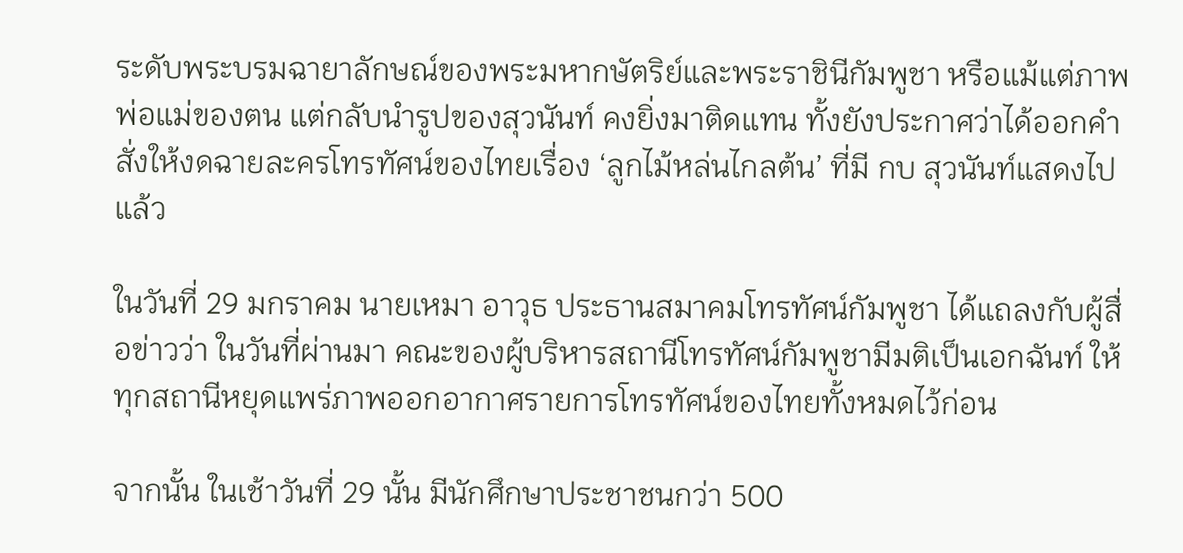ระดับพระบรมฉายาลักษณ์ของพระมหากษัตริย์และพระราชินีกัมพูชา หรือแม้แต่ภาพพ่อแม่ของตน แต่กลับนำรูปของสุวนันท์ คงยิ่งมาติดแทน ทั้งยังประกาศว่าได้ออกคำสั่งให้งดฉายละครโทรทัศน์ของไทยเรื่อง ‘ลูกไม้หล่นไกลต้น’ ที่มี กบ สุวนันท์แสดงไปแล้ว

ในวันที่ 29 มกราคม นายเหมา อาวุธ ประธานสมาคมโทรทัศน์กัมพูชา ได้แถลงกับผู้สื่อข่าวว่า ในวันที่ผ่านมา คณะของผู้บริหารสถานีโทรทัศน์กัมพูชามีมติเป็นเอกฉันท์ ให้ทุกสถานีหยุดแพร่ภาพออกอากาศรายการโทรทัศน์ของไทยทั้งหมดไว้ก่อน

จากนั้น ในเช้าวันที่ 29 นั้น มีนักศึกษาประชาชนกว่า 500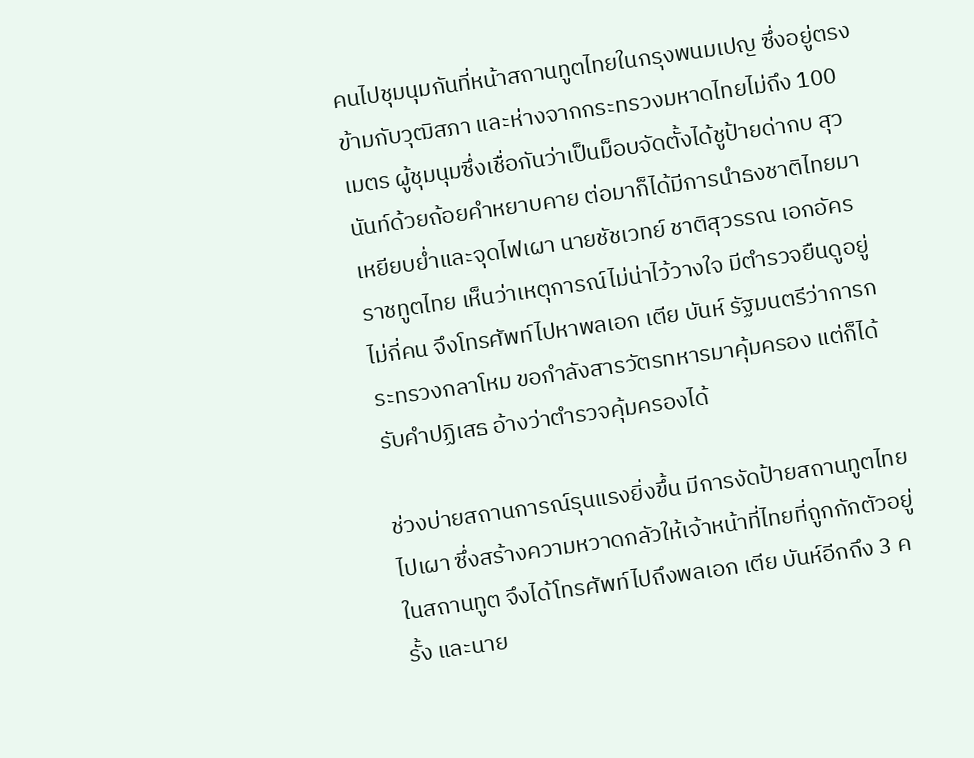คนไปชุมนุมกันที่หน้าสถานทูตไทยในกรุงพนมเปญ ซึ่งอยู่ตรงข้ามกับวุฒิสภา และห่างจากกระทรวงมหาดไทยไม่ถึง 100 เมตร ผู้ชุมนุมซึ่งเชื่อกันว่าเป็นม็อบจัดตั้งได้ชูป้ายด่ากบ สุวนันท์ด้วยถ้อยคำหยาบคาย ต่อมาก็ได้มีการนำธงชาติไทยมาเหยียบย่ำและจุดไฟเผา นายชัชเวทย์ ชาติสุวรรณ เอกอัครราชทูตไทย เห็นว่าเหตุการณ์ไม่น่าไว้วางใจ มีตำรวจยืนดูอยู่ไม่กี่คน จึงโทรศัพท์ไปหาพลเอก เตีย บันห์ รัฐมนตรีว่าการกระทรวงกลาโหม ขอกำลังสารวัตรทหารมาคุ้มครอง แต่ก็ได้รับคำปฏิเสธ อ้างว่าตำรวจคุ้มครองได้

ช่วงบ่ายสถานการณ์รุนแรงยิ่งขึ้น มีการงัดป้ายสถานทูตไทยไปเผา ซึ่งสร้างความหวาดกลัวให้เจ้าหน้าที่ไทยที่ถูกกักตัวอยู่ในสถานทูต จึงได้โทรศัพท์ไปถึงพลเอก เตีย บันห์อีกถึง 3 ครั้ง และนาย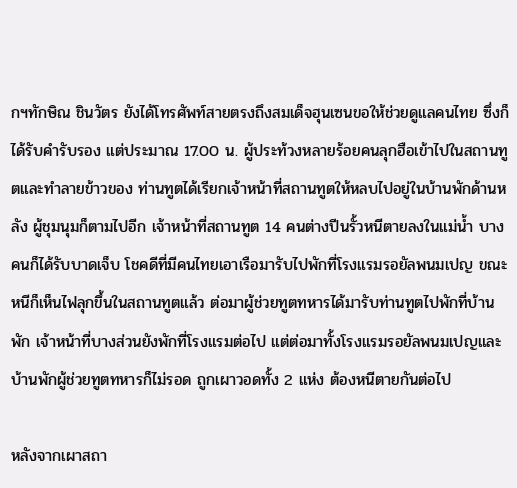กฯทักษิณ ชินวัตร ยังได้โทรศัพท์สายตรงถึงสมเด็จฮุนเซนขอให้ช่วยดูแลคนไทย ซึ่งก็ได้รับคำรับรอง แต่ประมาณ 17.00 น. ผู้ประท้วงหลายร้อยคนลุกฮือเข้าไปในสถานทูตและทำลายข้าวของ ท่านทูตได้เรียกเจ้าหน้าที่สถานทูตให้หลบไปอยู่ในบ้านพักด้านหลัง ผู้ชุมนุมก็ตามไปอีก เจ้าหน้าที่สถานทูต 14 คนต่างปีนรั้วหนีตายลงในแม่น้ำ บางคนก็ได้รับบาดเจ็บ โชคดีที่มีคนไทยเอาเรือมารับไปพักที่โรงแรมรอยัลพนมเปญ ขณะหนีก็เห็นไฟลุกขึ้นในสถานทูตแล้ว ต่อมาผู้ช่วยทูตทหารได้มารับท่านทูตไปพักที่บ้านพัก เจ้าหน้าที่บางส่วนยังพักที่โรงแรมต่อไป แต่ต่อมาทั้งโรงแรมรอยัลพนมเปญและบ้านพักผู้ช่วยทูตทหารก็ไม่รอด ถูกเผาวอดทั้ง 2 แห่ง ต้องหนีตายกันต่อไป

หลังจากเผาสถา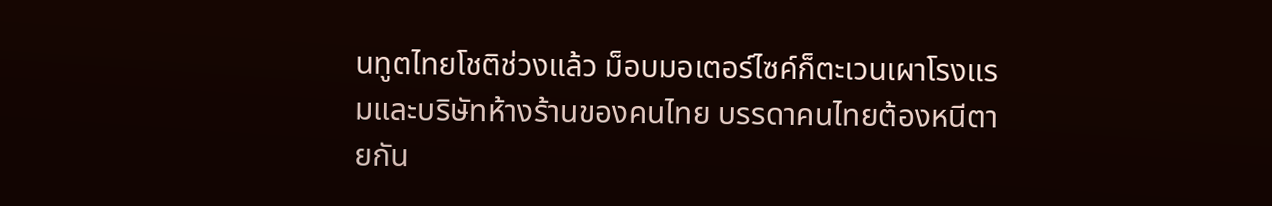นทูตไทยโชติช่วงแล้ว ม็อบมอเตอร์ไซค์ก็ตะเวนเผาโรงแรมและบริษัทห้างร้านของคนไทย บรรดาคนไทยต้องหนีตายกัน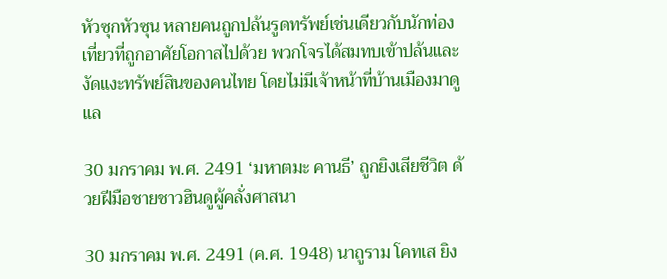หัวซุกหัวซุน หลายคนถูกปล้นรูดทรัพย์เช่นเดียวกับนักท่องเที่ยวที่ถูกอาศัยโอกาสไปด้วย พวกโจรได้สมทบเข้าปล้นและงัดแงะทรัพย์สินของคนไทย โดยไม่มีเจ้าหน้าที่บ้านเมืองมาดูแล

30 มกราคม พ.ศ. 2491 ‘มหาตมะ คานธี’ ถูกยิงเสียชีวิต ด้วยฝีมือชายชาวฮินดูผู้คลั่งศาสนา

30 มกราคม พ.ศ. 2491 (ค.ศ. 1948) นาถูราม โคทเส ยิง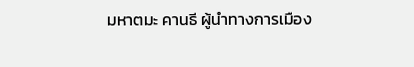มหาตมะ คานธี ผู้นำทางการเมือง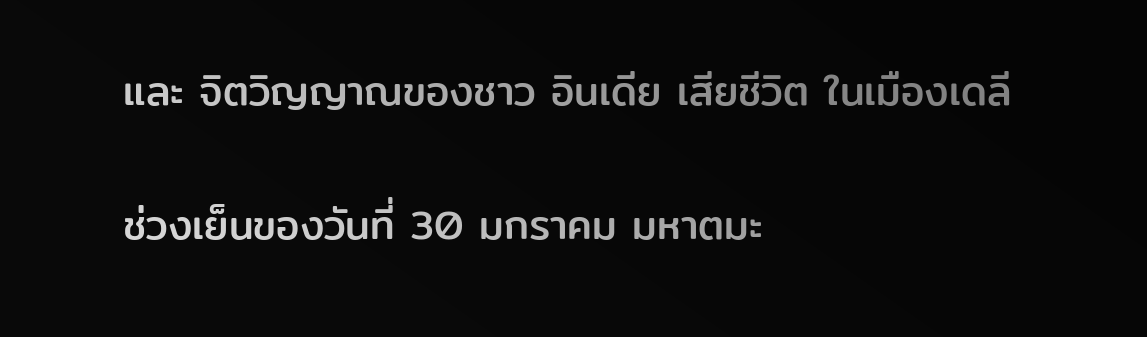และ จิตวิญญาณของชาว อินเดีย เสียชีวิต ในเมืองเดลี

ช่วงเย็นของวันที่ 30 มกราคม มหาตมะ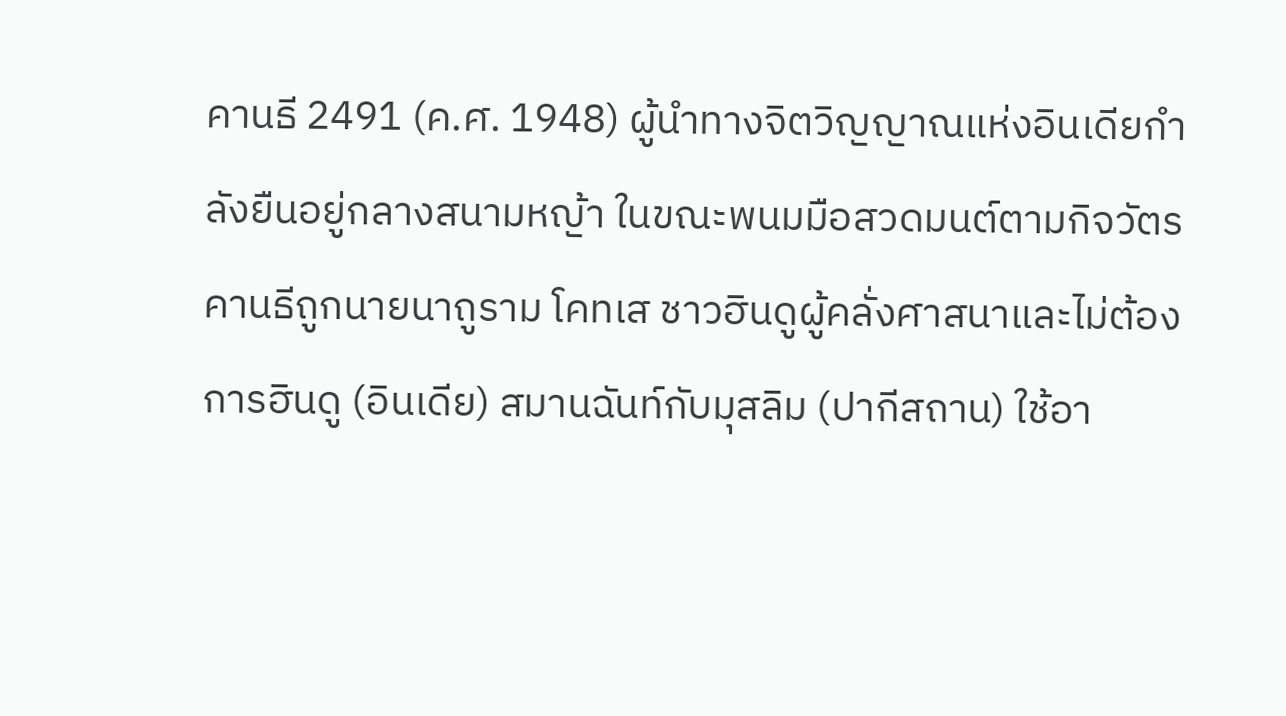คานธี 2491 (ค.ศ. 1948) ผู้นำทางจิตวิญญาณแห่งอินเดียกำลังยืนอยู่กลางสนามหญ้า ในขณะพนมมือสวดมนต์ตามกิจวัตร คานธีถูกนายนาถูราม โคทเส ชาวฮินดูผู้คลั่งศาสนาและไม่ต้องการฮินดู (อินเดีย) สมานฉันท์กับมุสลิม (ปากีสถาน) ใช้อา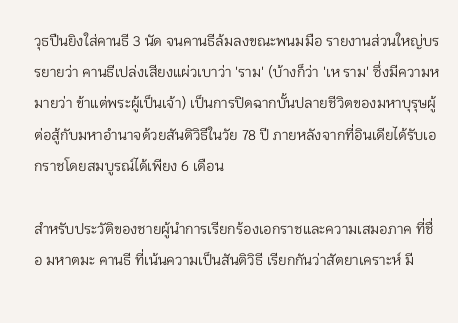วุธปืนยิงใส่คานธี 3 นัด จนคานธีล้มลงขณะพนมมือ รายงานส่วนใหญ่บรรยายว่า คานธีเปล่งเสียงแผ่วเบาว่า 'ราม' (บ้างก็ว่า 'เห ราม' ซึ่งมีความหมายว่า ข้าแต่พระผู้เป็นเจ้า) เป็นการปิดฉากบั้นปลายชีวิตของมหาบุรุษผู้ต่อสู้กับมหาอำนาจด้วยสันติวิธีในวัย 78 ปี ภายหลังจากที่อินเดียได้รับเอกราชโดยสมบูรณ์ได้เพียง 6 เดือน

สำหรับประวัติของชายผู้นำการเรียกร้องเอกราชและความเสมอภาค ที่ชื่อ มหาตมะ คานธี ที่เน้นความเป็นสันติวิธี เรียกกันว่าสัตยาเคราะห์ มี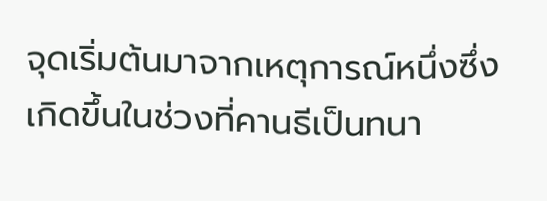จุดเริ่มต้นมาจากเหตุการณ์หนึ่งซึ่งเกิดขึ้นในช่วงที่คานธีเป็นทนา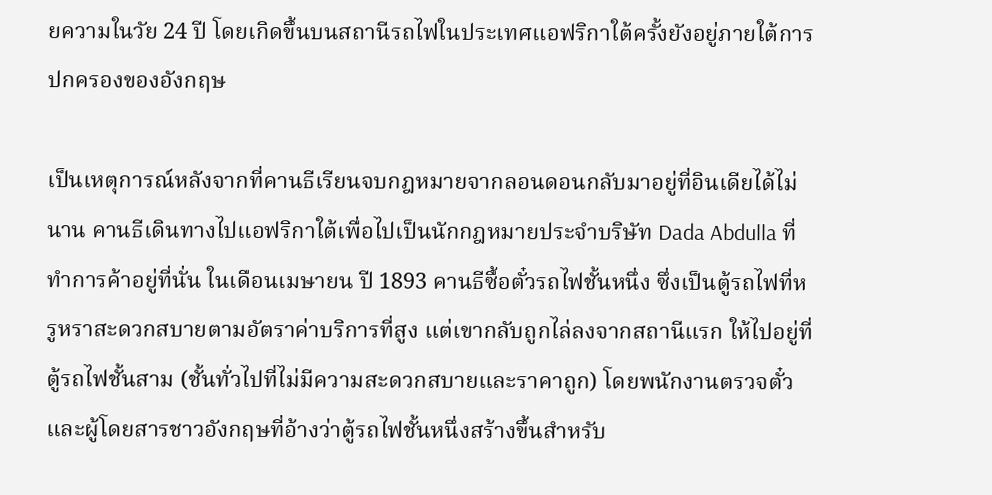ยความในวัย 24 ปี โดยเกิดขึ้นบนสถานีรถไฟในประเทศแอฟริกาใต้ครั้งยังอยู่ภายใต้การปกครองของอังกฤษ

เป็นเหตุการณ์หลังจากที่คานธีเรียนจบกฎหมายจากลอนดอนกลับมาอยู่ที่อินเดียได้ไม่นาน คานธีเดินทางไปแอฟริกาใต้เพื่อไปเป็นนักกฎหมายประจำบริษัท Dada Abdulla ที่ทำการค้าอยู่ที่นั่น ในเดือนเมษายน ปี 1893 คานธีซื้อตั๋วรถไฟชั้นหนึ่ง ซึ่งเป็นตู้รถไฟที่หรูหราสะดวกสบายตามอัตราค่าบริการที่สูง แต่เขากลับถูกไล่ลงจากสถานีแรก ให้ไปอยู่ที่ตู้รถไฟชั้นสาม (ชั้นทั่วไปที่ไม่มีความสะดวกสบายและราคาถูก) โดยพนักงานตรวจตั๋วและผู้โดยสารชาวอังกฤษที่อ้างว่าตู้รถไฟชั้นหนึ่งสร้างขึ้นสำหรับ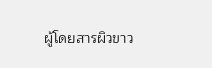ผู้โดยสารผิวขาว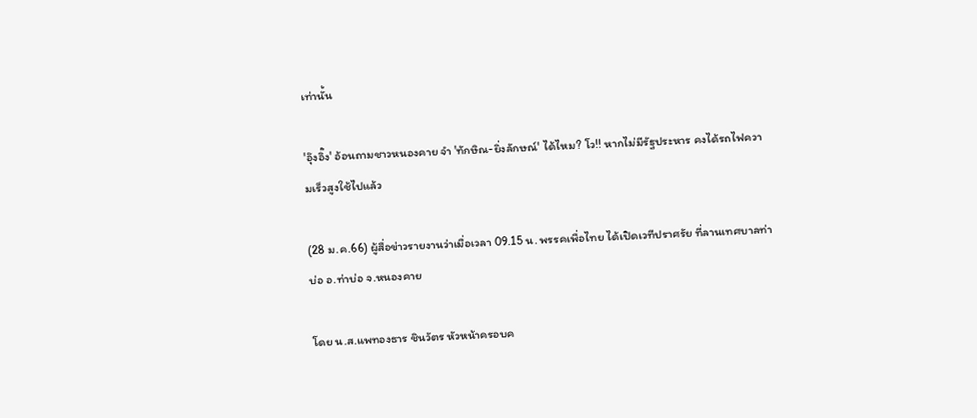เท่านั้น

'อุ๊งอิ๊ง' อ้อนถามชาวหนองคาย จำ 'ทักษิณ-ยิ่งลักษณ์' ได้ไหม? โว!! หากไม่มีรัฐประหาร คงได้รถไฟความเร็วสูงใช้ไปแล้ว

(28 ม.ค.66) ผู้สื่อข่าวรายงานว่าเมื่อเวลา 09.15 น. พรรคเพื่อไทย ได้เปิดเวทีปราศรัย ที่ลานเทศบาลท่าบ่อ อ.ท่าบ่อ จ.หนองคาย

โดย น.ส.แพทองธาร ชินวัตร หัวหน้าครอบค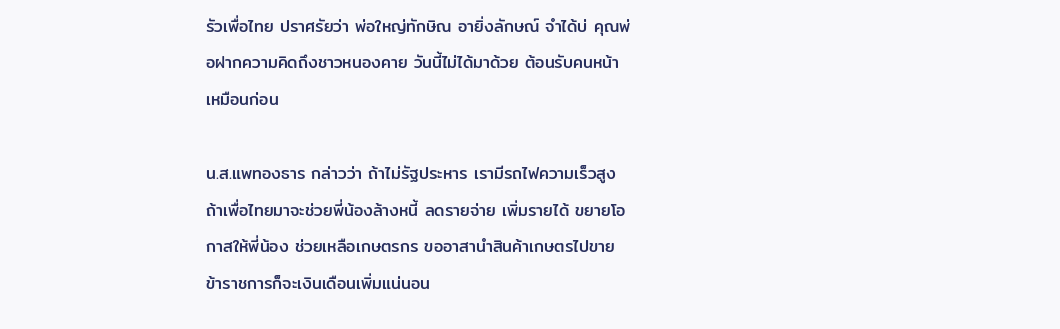รัวเพื่อไทย ปราศรัยว่า พ่อใหญ่ทักษิณ อายิ่งลักษณ์ จำได้บ่ คุณพ่อฝากความคิดถึงชาวหนองคาย วันนี้ไม่ได้มาด้วย ต้อนรับคนหน้าเหมือนก่อน

น.ส.แพทองธาร กล่าวว่า ถ้าไม่รัฐประหาร เรามีรถไฟความเร็วสูง ถ้าเพื่อไทยมาจะช่วยพี่น้องล้างหนี้ ลดรายจ่าย เพิ่มรายได้ ขยายโอกาสให้พี่น้อง ช่วยเหลือเกษตรกร ขออาสานำสินค้าเกษตรไปขาย ข้าราชการก็จะเงินเดือนเพิ่มแน่นอน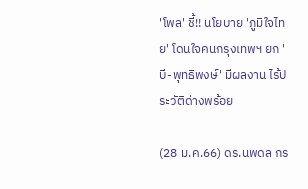'โพล' ชี้!! นโยบาย 'ภูมิใจไทย' โดนใจคนกรุงเทพฯ ยก 'บี-พุทธิพงษ์' มีผลงาน ไร้ประวัติด่างพร้อย

(28 ม.ค.66) ดร.นพดล กร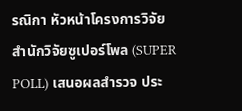รณิกา หัวหน้าโครงการวิจัย สำนักวิจัยซูเปอร์โพล (SUPER POLL) เสนอผลสำรวจ ประ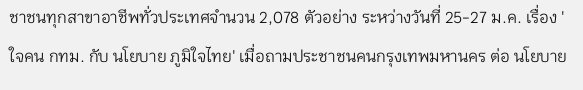ชาชนทุกสาขาอาชีพทั่วประเทศจำนวน 2,078 ตัวอย่าง ระหว่างวันที่ 25-27 ม.ค. เรื่อง 'ใจคน กทม. กับ นโยบาย ภูมิใจไทย' เมื่อถามประชาชนคนกรุงเทพมหานคร ต่อ นโยบาย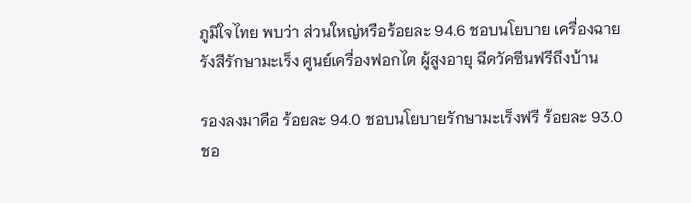ภูมิใจไทย พบว่า ส่วนใหญ่หรือร้อยละ 94.6 ชอบนโยบาย เครื่องฉายรังสีรักษามะเร็ง ศูนย์เครื่องฟอกไต ผู้สูงอายุ ฉีดวัคซีนฟรีถึงบ้าน

รองลงมาคือ ร้อยละ 94.0 ชอบนโยบายรักษามะเร็งฟรี ร้อยละ 93.0 ชอ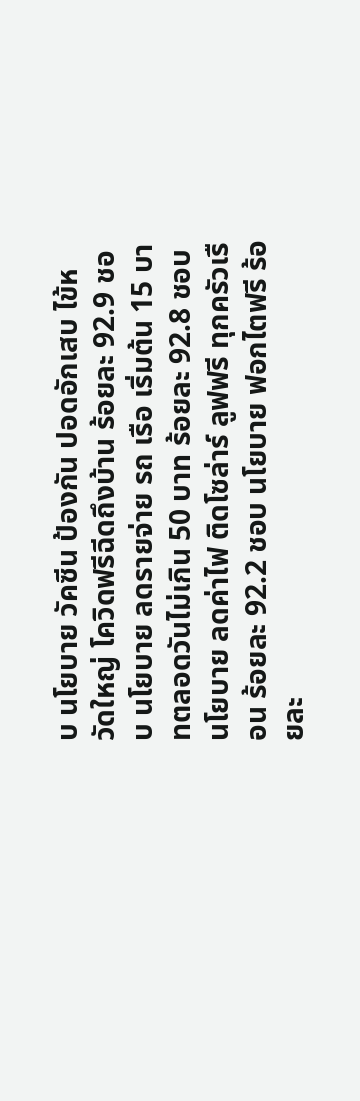บ นโยบาย วัคซีน ป้องกัน ปอดอักเสบ ไข้หวัดใหญ่ โควิดฟรีฉีดถึงบ้าน ร้อยละ 92.9 ชอบ นโยบาย ลดรายจ่าย รถ เรือ เริ่มต้น 15 บาทตลอดวันไม่เกิน 50 บาท ร้อยละ 92.8 ชอบ นโยบาย ลดค่าไฟ ติดโซล่าร์ ลูฟฟรี ทุกครัวเรือน ร้อยละ 92.2 ชอบ นโยบาย ฟอกไตฟรี ร้อยละ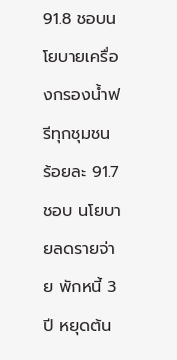91.8 ชอบนโยบายเครื่องกรองน้ำฟรีทุกชุมชน ร้อยละ 91.7 ชอบ นโยบายลดรายจ่าย พักหนี้ 3 ปี หยุดต้น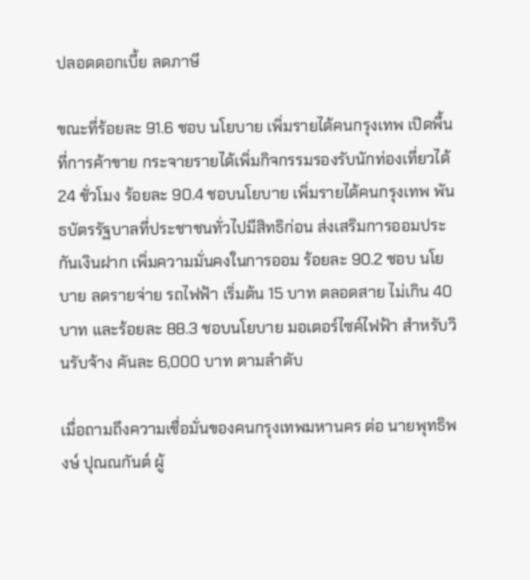ปลอดดอกเบี้ย ลดภาษี

ขณะที่ร้อยละ 91.6 ชอบ นโยบาย เพิ่มรายได้คนกรุงเทพ เปิดพื้นที่การค้าขาย กระจายรายได้เพิ่มกิจกรรมรองรับนักท่องเที่ยวได้ 24 ชั่วโมง ร้อยละ 90.4 ชอบนโยบาย เพิ่มรายได้คนกรุงเทพ พันธบัตรรัฐบาลที่ประชาชนทั่วไปมีสิทธิก่อน ส่งเสริมการออมประกันเงินฝาก เพิ่มความมั่นคงในการออม ร้อยละ 90.2 ชอบ นโยบาย ลดรายจ่าย รถไฟฟ้า เริ่มต้น 15 บาท ตลอดสาย ไม่เกิน 40 บาท และร้อยละ 88.3 ชอบนโยบาย มอเตอร์ไซค์ไฟฟ้า สำหรับวินรับจ้าง คันละ 6,000 บาท ตามลำดับ

เมื่อถามถึงความเชื่อมั่นของคนกรุงเทพมหานคร ต่อ นายพุทธิพงษ์ ปุณณกันต์ ผู้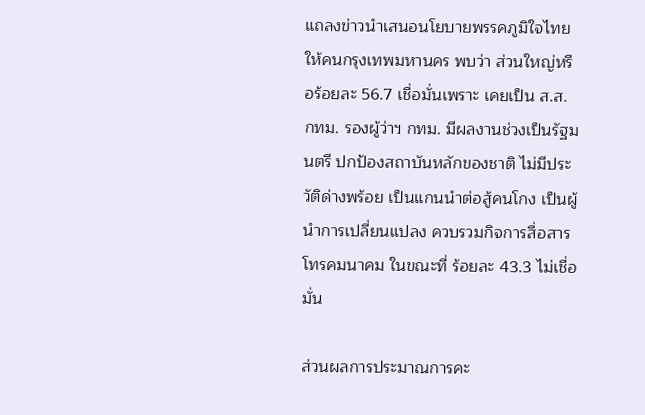แถลงข่าวนำเสนอนโยบายพรรคภูมิใจไทยให้คนกรุงเทพมหานคร พบว่า ส่วนใหญ่หรือร้อยละ 56.7 เชื่อมั่นเพราะ เคยเป็น ส.ส. กทม. รองผู้ว่าฯ กทม. มีผลงานช่วงเป็นรัฐมนตรี ปกป้องสถาบันหลักของชาติ ไม่มีประวัติด่างพร้อย เป็นแกนนำต่อสู้คนโกง เป็นผู้นำการเปลี่ยนแปลง ควบรวมกิจการสื่อสารโทรคมนาคม ในขณะที่ ร้อยละ 43.3 ไม่เชื่อมั่น

ส่วนผลการประมาณการคะ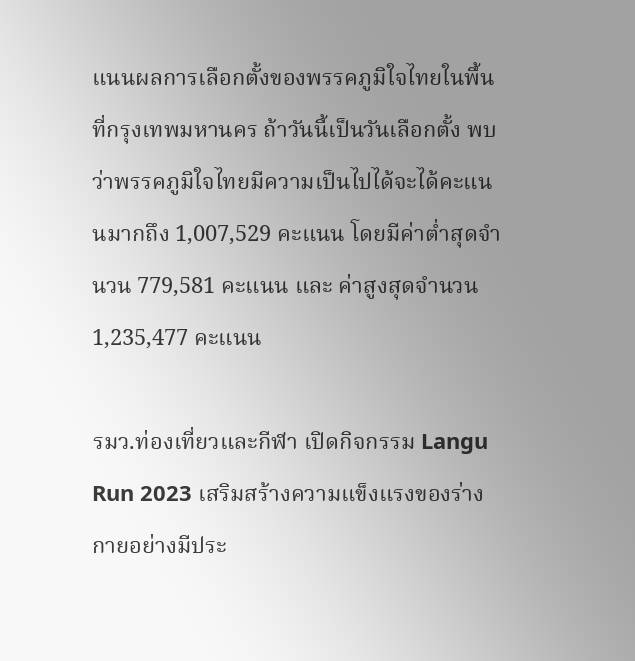แนนผลการเลือกตั้งของพรรคภูมิใจไทยในพื้นที่กรุงเทพมหานคร ถ้าวันนี้เป็นวันเลือกตั้ง พบว่าพรรคภูมิใจไทยมีความเป็นไปได้จะได้คะแนนมากถึง 1,007,529 คะแนน โดยมีค่าต่ำสุดจำนวน 779,581 คะแนน และ ค่าสูงสุดจำนวน 1,235,477 คะแนน

รมว.ท่องเที่ยวและกีฬา เปิดกิจกรรม Langu Run 2023 เสริมสร้างความแข็งแรงของร่างกายอย่างมีประ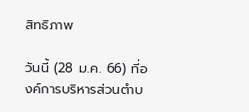สิทธิภาพ

วันนี้ (28 ม.ค. 66) ที่องค์การบริหารส่วนตำบ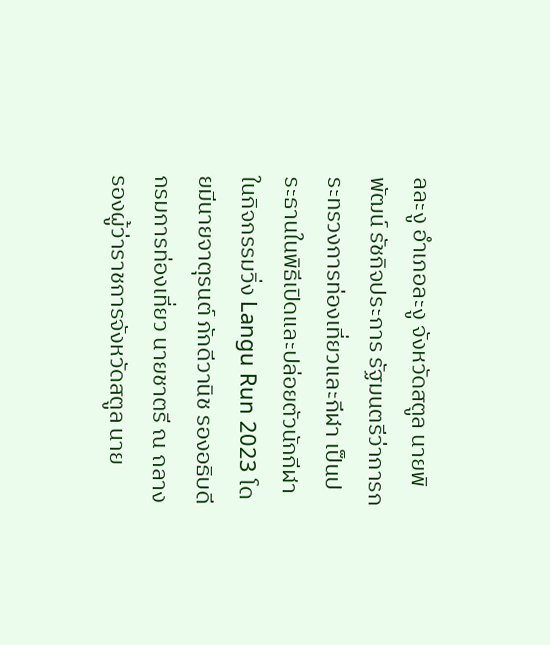ลละงู อำเภอละงู จังหวัดสตูล นายพิพัฒน์ รัชกิจประการ รัฐมนตรีว่าการกระทรวงการท่องเที่ยวและกีฬา เป็นประธานในพิธีเปิดและปล่อยตัวนักกีฬาในกิจกรรมวิ่ง Langu Run 2023 โดยมีนายจาตุรนต์ ภักดีวานิช รองอธิบดีกรมการท่องเที่ยว นายชาตรี ณ ถลาง รองผู้ว่าราชการจังหวัดสตูล นาย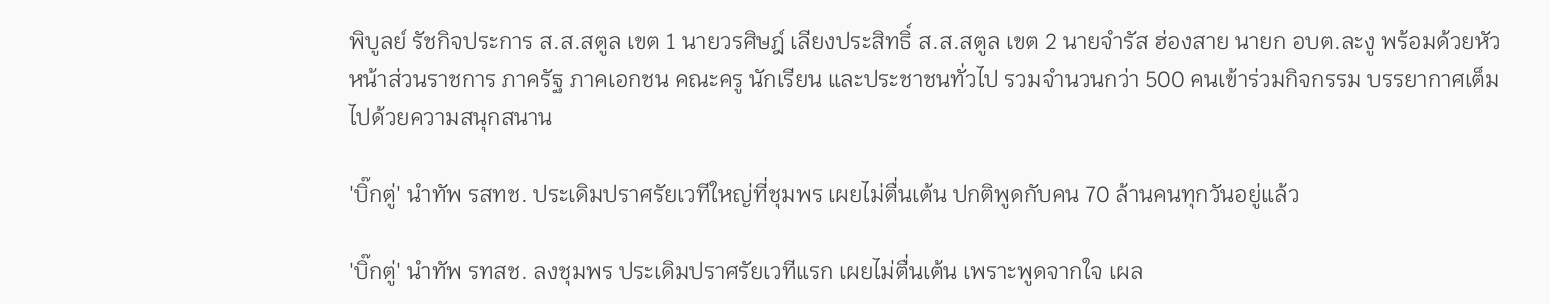พิบูลย์ รัชกิจประการ ส.ส.สตูล เขต 1 นายวรศิษฎ์ เลียงประสิทธิ์ ส.ส.สตูล เขต 2 นายจำรัส ฮ่องสาย นายก อบต.ละงู พร้อมด้วยหัวหน้าส่วนราชการ ภาครัฐ ภาคเอกชน คณะครู นักเรียน และประชาชนทั่วไป รวมจำนวนกว่า 500 คนเข้าร่วมกิจกรรม บรรยากาศเต็มไปด้วยความสนุกสนาน

'บิ๊กตู่' นำทัพ รสทช. ประเดิมปราศรัยเวทีใหญ่ที่ชุมพร เผยไม่ตื่นเต้น ปกติพูดกับคน 70 ล้านคนทุกวันอยู่แล้ว

'บิ๊กตู่' นำทัพ รทสช. ลงชุมพร ประเดิมปราศรัยเวทีแรก เผยไม่ตื่นเต้น เพราะพูดจากใจ เผล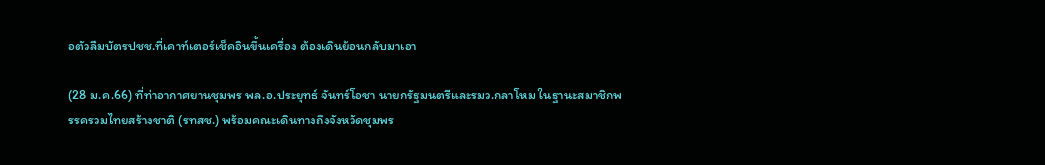อตัวลืมบัตรปชช.ที่เคาท์เตอร์เช็คอินขึ้นเครื่อง ต้องเดินย้อนกลับมาเอา

(28 ม.ค.66) ที่ท่าอากาศยานชุมพร พล.อ.ประยุทธ์ จันทร์โอชา นายกรัฐมนตรีและรมว.กลาโหม ในฐานะสมาชิกพรรครวมไทยสร้างชาติ (รทสช.) พร้อมคณะเดินทางถึงจังหวัดชุมพร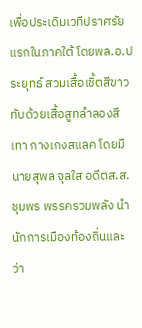เพื่อประเดิมเวทีปราศรัยแรกในภาคใต้ โดยพล.อ.ประยุทธ์ สวมเสื้อเชิ้ตสีขาว ทับด้วยเสื้อสูทลำลองสีเทา กางเกงสแลค โดยมี นายสุพล จุลใส อดีตส.ส.ชุมพร พรรครวมพลัง นำนักการเมืองท้องถิ่นและว่า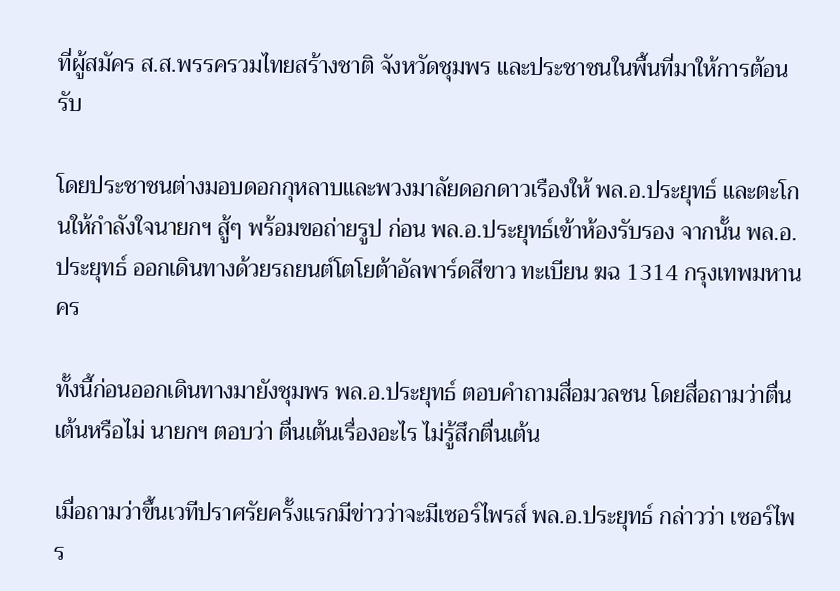ที่ผู้สมัคร ส.ส.พรรครวมไทยสร้างชาติ จังหวัดชุมพร และประชาชนในพื้นที่มาให้การต้อนรับ

โดยประชาชนต่างมอบดอกกุหลาบและพวงมาลัยดอกดาวเรืองให้ พล.อ.ประยุทธ์ และตะโกนให้กำลังใจนายกฯ สู้ๆ พร้อมขอถ่ายรูป ก่อน พล.อ.ประยุทธ์เข้าห้องรับรอง จากนั้น พล.อ.ประยุทธ์ ออกเดินทางด้วยรถยนต์โตโยต้าอัลพาร์ดสีขาว ทะเบียน ฆฉ 1314 กรุงเทพมหานคร

ทั้งนี้ก่อนออกเดินทางมายังชุมพร พล.อ.ประยุทธ์ ตอบคำถามสื่อมวลชน โดยสื่อถามว่าตื่นเต้นหรือไม่ นายกฯ ตอบว่า ตื่นเต้นเรื่องอะไร ไม่รู้สึกตื่นเต้น

เมื่อถามว่าขึ้นเวทีปราศรัยครั้งแรกมีข่าวว่าจะมีเซอร์ไพรส์ พล.อ.ประยุทธ์ กล่าวว่า เซอร์ไพร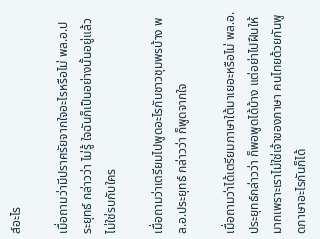ส์อะไร

เมื่อถามว่ามีปราศรัยจากใจอะไรหรือไม่ พล.อ.ประยุทธ์ กล่าวว่า ไม่รู้ ใจฉันก็เป็นอย่างนั้นอยู่แล้ว ไม่ใช่รบกับใคร

เมื่อถามว่าเตรียมไปพูดอะไรกับชาวชุมพรบ้าง พล.อ.ประยุทธ์ กล่าวว่า ก็พูดจากใจ

เมื่อถามว่าได้เตรียมภาษาใต้มาเยอะหรือไม่ พล.อ.ประยุทธ์กล่าวว่า ก็พอพูดได้บ้าง แต่อย่าไปฝืนให้มากเพราะเราไม่ใช่เจ้าของภาษา คนไทยด้วยกันพูดภาษาอะไรกันก็ได้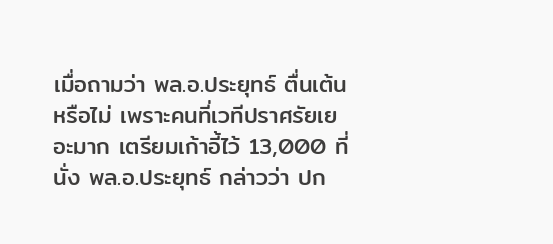เมื่อถามว่า พล.อ.ประยุทธ์ ตื่นเต้นหรือไม่ เพราะคนที่เวทีปราศรัยเยอะมาก เตรียมเก้าอี้ไว้ 13,000 ที่นั่ง พล.อ.ประยุทธ์ กล่าวว่า ปก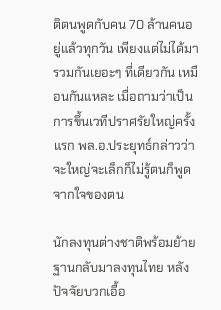ติตนพูดกับคน 70 ล้านคนอยู่แล้วทุกวัน เพียงแต่ไม่ได้มารวมกันเยอะๆ ที่เดียวกัน เหมือนกันแหละ เมื่อถามว่าเป็นการขึ้นเวทีปราศรัยใหญ่ครั้งแรก พล.อ.ประยุทธ์กล่าวว่า จะใหญ่จะเล็กก็ไม่รู้ตนก็พูดจากใจของตน

นักลงทุนต่างชาติพร้อมย้ายฐานกลับมาลงทุนไทย หลังปัจจัยบวกเอื้อ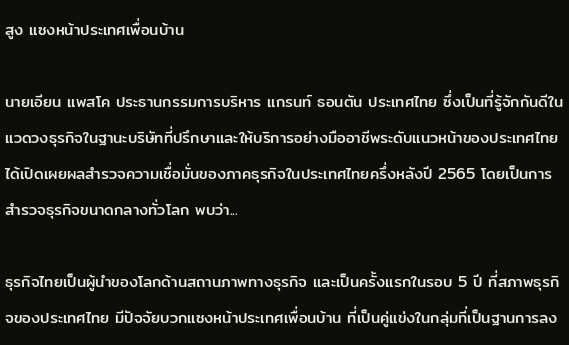สูง แซงหน้าประเทศเพื่อนบ้าน

นายเอียน แพสโค ประธานกรรมการบริหาร แกรนท์ ธอนตัน ประเทศไทย ซึ่งเป็นที่รู้จักกันดีในแวดวงธุรกิจในฐานะบริษัทที่ปรึกษาและให้บริการอย่างมืออาชีพระดับแนวหน้าของประเทศไทย ได้เปิดเผยผลสำรวจความเชื่อมั่นของภาคธุรกิจในประเทศไทยครึ่งหลังปี 2565 โดยเป็นการสำรวจธุรกิจขนาดกลางทั่วโลก พบว่า...

ธุรกิจไทยเป็นผู้นำของโลกด้านสถานภาพทางธุรกิจ และเป็นครั้งแรกในรอบ 5 ปี ที่สภาพธุรกิจของประเทศไทย มีปัจจัยบวกแซงหน้าประเทศเพื่อนบ้าน ที่เป็นคู่แข่งในกลุ่มที่เป็นฐานการลง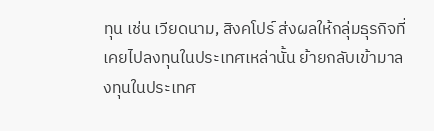ทุน เช่น เวียดนาม, สิงคโปร์ ส่งผลให้กลุ่มธุรกิจที่เคยไปลงทุนในประเทศเหล่านั้น ย้ายกลับเข้ามาลงทุนในประเทศ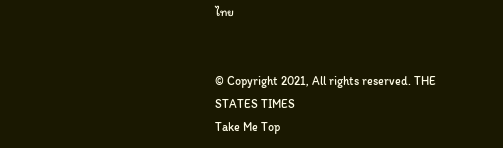ไทย


© Copyright 2021, All rights reserved. THE STATES TIMES
Take Me Top